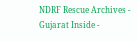NDRF Rescue Archives - Gujarat Inside -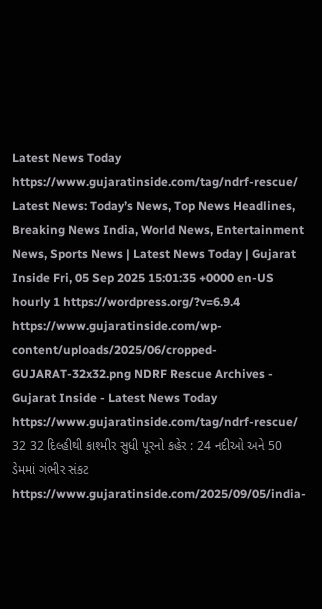Latest News Today https://www.gujaratinside.com/tag/ndrf-rescue/ Latest News: Today’s News, Top News Headlines, Breaking News India, World News, Entertainment News, Sports News | Latest News Today | Gujarat Inside Fri, 05 Sep 2025 15:01:35 +0000 en-US hourly 1 https://wordpress.org/?v=6.9.4 https://www.gujaratinside.com/wp-content/uploads/2025/06/cropped-GUJARAT-32x32.png NDRF Rescue Archives - Gujarat Inside - Latest News Today https://www.gujaratinside.com/tag/ndrf-rescue/ 32 32 દિલ્હીથી કાશ્મીર સુધી પૂરનો કહેર : 24 નદીઓ અને 50 ડેમમાં ગંભીર સંકટ https://www.gujaratinside.com/2025/09/05/india-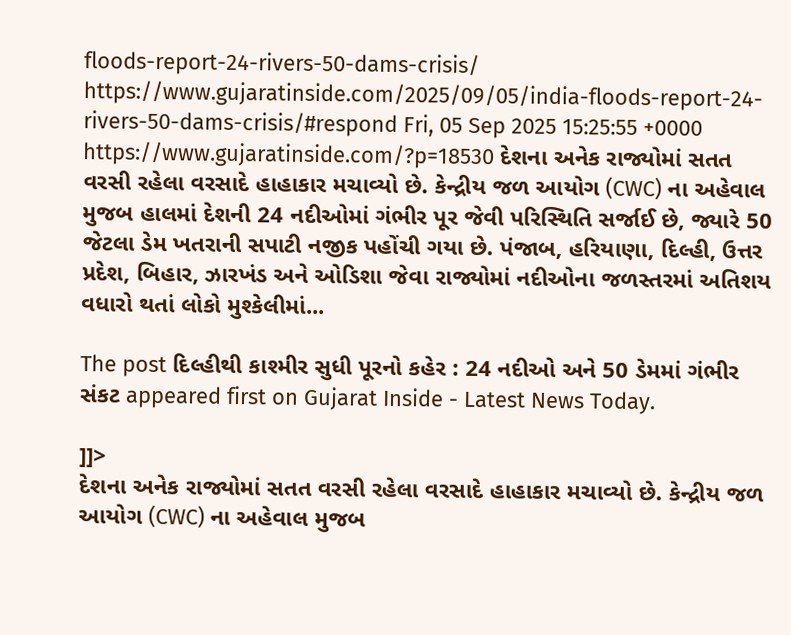floods-report-24-rivers-50-dams-crisis/ https://www.gujaratinside.com/2025/09/05/india-floods-report-24-rivers-50-dams-crisis/#respond Fri, 05 Sep 2025 15:25:55 +0000 https://www.gujaratinside.com/?p=18530 દેશના અનેક રાજ્યોમાં સતત વરસી રહેલા વરસાદે હાહાકાર મચાવ્યો છે. કેન્દ્રીય જળ આયોગ (CWC) ના અહેવાલ મુજબ હાલમાં દેશની 24 નદીઓમાં ગંભીર પૂર જેવી પરિસ્થિતિ સર્જાઈ છે, જ્યારે 50 જેટલા ડેમ ખતરાની સપાટી નજીક પહોંચી ગયા છે. પંજાબ, હરિયાણા, દિલ્હી, ઉત્તર પ્રદેશ, બિહાર, ઝારખંડ અને ઓડિશા જેવા રાજ્યોમાં નદીઓના જળસ્તરમાં અતિશય વધારો થતાં લોકો મુશ્કેલીમાં...

The post દિલ્હીથી કાશ્મીર સુધી પૂરનો કહેર : 24 નદીઓ અને 50 ડેમમાં ગંભીર સંકટ appeared first on Gujarat Inside - Latest News Today.

]]>
દેશના અનેક રાજ્યોમાં સતત વરસી રહેલા વરસાદે હાહાકાર મચાવ્યો છે. કેન્દ્રીય જળ આયોગ (CWC) ના અહેવાલ મુજબ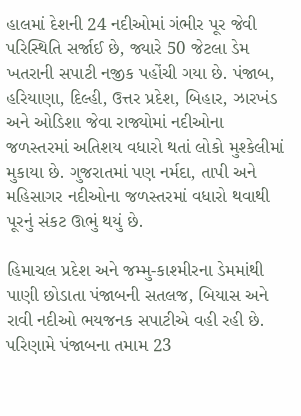હાલમાં દેશની 24 નદીઓમાં ગંભીર પૂર જેવી પરિસ્થિતિ સર્જાઈ છે, જ્યારે 50 જેટલા ડેમ ખતરાની સપાટી નજીક પહોંચી ગયા છે. પંજાબ, હરિયાણા, દિલ્હી, ઉત્તર પ્રદેશ, બિહાર, ઝારખંડ અને ઓડિશા જેવા રાજ્યોમાં નદીઓના જળસ્તરમાં અતિશય વધારો થતાં લોકો મુશ્કેલીમાં મુકાયા છે. ગુજરાતમાં પણ નર્મદા, તાપી અને મહિસાગર નદીઓના જળસ્તરમાં વધારો થવાથી પૂરનું સંકટ ઊભું થયું છે.

હિમાચલ પ્રદેશ અને જમ્મુ-કાશ્મીરના ડેમમાંથી પાણી છોડાતા પંજાબની સતલજ, બિયાસ અને રાવી નદીઓ ભયજનક સપાટીએ વહી રહી છે. પરિણામે પંજાબના તમામ 23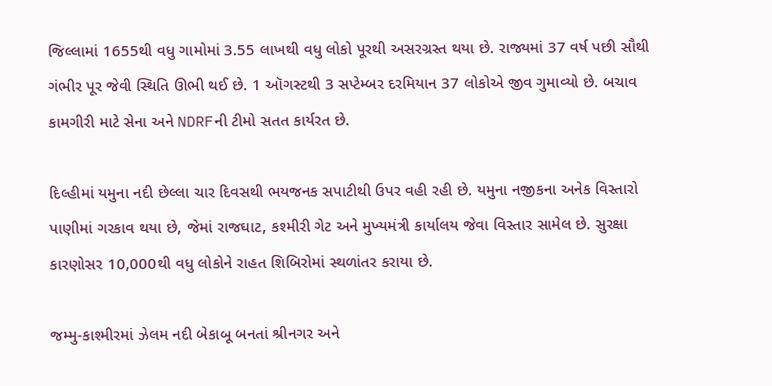જિલ્લામાં 1655થી વધુ ગામોમાં 3.55 લાખથી વધુ લોકો પૂરથી અસરગ્રસ્ત થયા છે. રાજ્યમાં 37 વર્ષ પછી સૌથી ગંભીર પૂર જેવી સ્થિતિ ઊભી થઈ છે. 1 ઑગસ્ટથી 3 સપ્ટેમ્બર દરમિયાન 37 લોકોએ જીવ ગુમાવ્યો છે. બચાવ કામગીરી માટે સેના અને NDRFની ટીમો સતત કાર્યરત છે.

દિલ્હીમાં યમુના નદી છેલ્લા ચાર દિવસથી ભયજનક સપાટીથી ઉપર વહી રહી છે. યમુના નજીકના અનેક વિસ્તારો પાણીમાં ગરકાવ થયા છે, જેમાં રાજઘાટ, કશ્મીરી ગેટ અને મુખ્યમંત્રી કાર્યાલય જેવા વિસ્તાર સામેલ છે. સુરક્ષા કારણોસર 10,000થી વધુ લોકોને રાહત શિબિરોમાં સ્થળાંતર કરાયા છે.

જમ્મુ-કાશ્મીરમાં ઝેલમ નદી બેકાબૂ બનતાં શ્રીનગર અને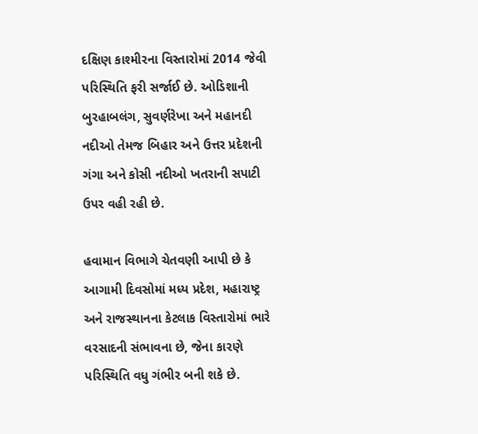દક્ષિણ કાશ્મીરના વિસ્તારોમાં 2014 જેવી પરિસ્થિતિ ફરી સર્જાઈ છે. ઓડિશાની બુરહાબલંગ, સુવર્ણરેખા અને મહાનદી નદીઓ તેમજ બિહાર અને ઉત્તર પ્રદેશની ગંગા અને કોસી નદીઓ ખતરાની સપાટી ઉપર વહી રહી છે.

હવામાન વિભાગે ચેતવણી આપી છે કે આગામી દિવસોમાં મધ્ય પ્રદેશ, મહારાષ્ટ્ર અને રાજસ્થાનના કેટલાક વિસ્તારોમાં ભારે વરસાદની સંભાવના છે, જેના કારણે પરિસ્થિતિ વધુ ગંભીર બની શકે છે.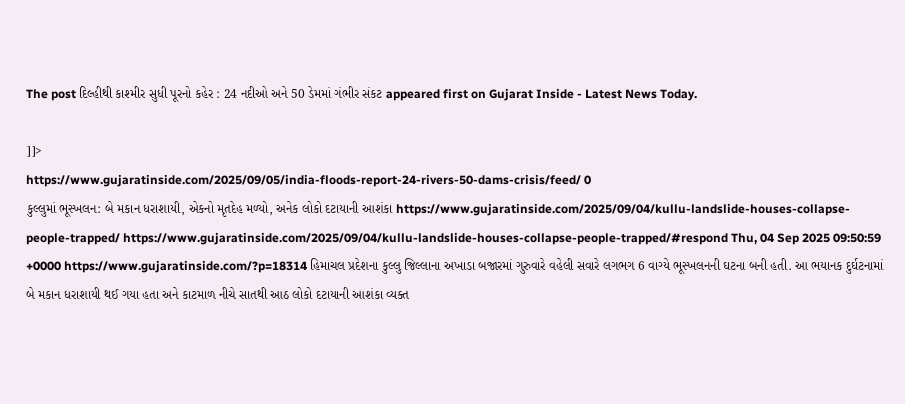The post દિલ્હીથી કાશ્મીર સુધી પૂરનો કહેર : 24 નદીઓ અને 50 ડેમમાં ગંભીર સંકટ appeared first on Gujarat Inside - Latest News Today.

]]>
https://www.gujaratinside.com/2025/09/05/india-floods-report-24-rivers-50-dams-crisis/feed/ 0
કુલ્લુમાં ભૂસ્ખલન: બે મકાન ધરાશાયી, એકનો મૃતદેહ મળ્યો, અનેક લોકો દટાયાની આશંકા https://www.gujaratinside.com/2025/09/04/kullu-landslide-houses-collapse-people-trapped/ https://www.gujaratinside.com/2025/09/04/kullu-landslide-houses-collapse-people-trapped/#respond Thu, 04 Sep 2025 09:50:59 +0000 https://www.gujaratinside.com/?p=18314 હિમાચલ પ્રદેશના કુલ્લુ જિલ્લાના અખાડા બજારમાં ગુરુવારે વહેલી સવારે લગભગ 6 વાગ્યે ભૂસ્ખલનની ઘટના બની હતી. આ ભયાનક દુર્ઘટનામાં બે મકાન ધરાશાયી થઈ ગયા હતા અને કાટમાળ નીચે સાતથી આઠ લોકો દટાયાની આશંકા વ્યક્ત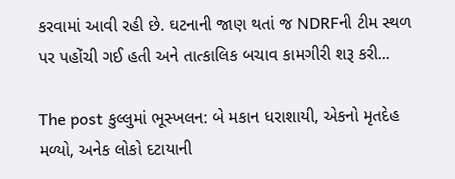કરવામાં આવી રહી છે. ઘટનાની જાણ થતાં જ NDRFની ટીમ સ્થળ પર પહોંચી ગઈ હતી અને તાત્કાલિક બચાવ કામગીરી શરૂ કરી...

The post કુલ્લુમાં ભૂસ્ખલન: બે મકાન ધરાશાયી, એકનો મૃતદેહ મળ્યો, અનેક લોકો દટાયાની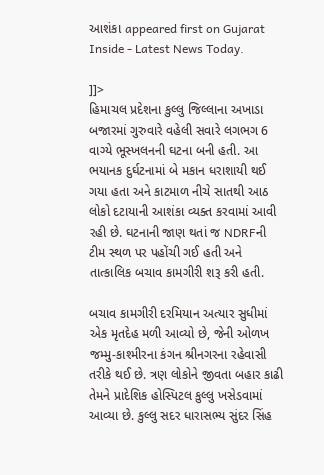આશંકા appeared first on Gujarat Inside - Latest News Today.

]]>
હિમાચલ પ્રદેશના કુલ્લુ જિલ્લાના અખાડા બજારમાં ગુરુવારે વહેલી સવારે લગભગ 6 વાગ્યે ભૂસ્ખલનની ઘટના બની હતી. આ ભયાનક દુર્ઘટનામાં બે મકાન ધરાશાયી થઈ ગયા હતા અને કાટમાળ નીચે સાતથી આઠ લોકો દટાયાની આશંકા વ્યક્ત કરવામાં આવી રહી છે. ઘટનાની જાણ થતાં જ NDRFની ટીમ સ્થળ પર પહોંચી ગઈ હતી અને તાત્કાલિક બચાવ કામગીરી શરૂ કરી હતી.

બચાવ કામગીરી દરમિયાન અત્યાર સુધીમાં એક મૃતદેહ મળી આવ્યો છે, જેની ઓળખ જમ્મુ-કાશ્મીરના કંગન શ્રીનગરના રહેવાસી તરીકે થઈ છે. ત્રણ લોકોને જીવતા બહાર કાઢી તેમને પ્રાદેશિક હોસ્પિટલ કુલ્લુ ખસેડવામાં આવ્યા છે. કુલ્લુ સદર ધારાસભ્ય સુંદર સિંહ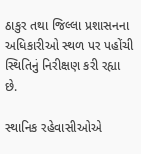ઠાકુર તથા જિલ્લા પ્રશાસનના અધિકારીઓ સ્થળ પર પહોંચી સ્થિતિનું નિરીક્ષણ કરી રહ્યા છે.

સ્થાનિક રહેવાસીઓએ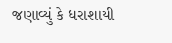જણાવ્યું કે ધરાશાયી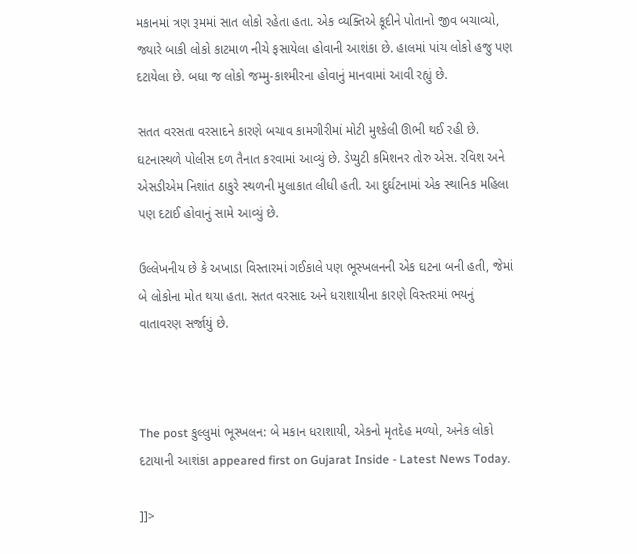મકાનમાં ત્રણ રૂમમાં સાત લોકો રહેતા હતા. એક વ્યક્તિએ કૂદીને પોતાનો જીવ બચાવ્યો, જ્યારે બાકી લોકો કાટમાળ નીચે ફસાયેલા હોવાની આશંકા છે. હાલમાં પાંચ લોકો હજુ પણ દટાયેલા છે. બધા જ લોકો જમ્મુ-કાશ્મીરના હોવાનું માનવામાં આવી રહ્યું છે.

સતત વરસતા વરસાદને કારણે બચાવ કામગીરીમાં મોટી મુશ્કેલી ઊભી થઈ રહી છે. ઘટનાસ્થળે પોલીસ દળ તૈનાત કરવામાં આવ્યું છે. ડેપ્યુટી કમિશનર તોરુ એસ. રવિશ અને એસડીએમ નિશાંત ઠાકુરે સ્થળની મુલાકાત લીધી હતી. આ દુર્ઘટનામાં એક સ્થાનિક મહિલા પણ દટાઈ હોવાનું સામે આવ્યું છે.

ઉલ્લેખનીય છે કે અખાડા વિસ્તારમાં ગઈકાલે પણ ભૂસ્ખલનની એક ઘટના બની હતી, જેમાં બે લોકોના મોત થયા હતા. સતત વરસાદ અને ધરાશાયીના કારણે વિસ્તરમાં ભયનું વાતાવરણ સર્જાયું છે.



The post કુલ્લુમાં ભૂસ્ખલન: બે મકાન ધરાશાયી, એકનો મૃતદેહ મળ્યો, અનેક લોકો દટાયાની આશંકા appeared first on Gujarat Inside - Latest News Today.

]]>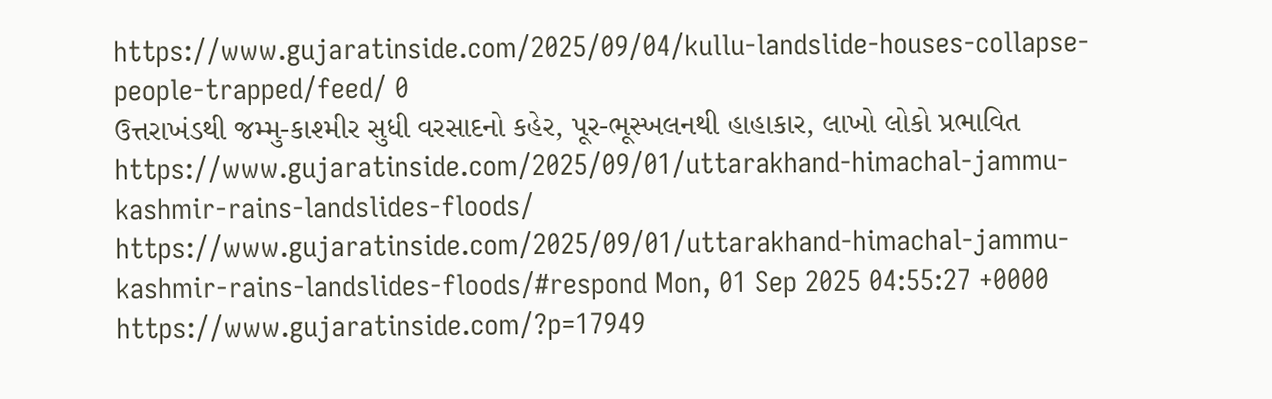https://www.gujaratinside.com/2025/09/04/kullu-landslide-houses-collapse-people-trapped/feed/ 0
ઉત્તરાખંડથી જમ્મુ-કાશ્મીર સુધી વરસાદનો કહેર, પૂર-ભૂસ્ખલનથી હાહાકાર, લાખો લોકો પ્રભાવિત https://www.gujaratinside.com/2025/09/01/uttarakhand-himachal-jammu-kashmir-rains-landslides-floods/ https://www.gujaratinside.com/2025/09/01/uttarakhand-himachal-jammu-kashmir-rains-landslides-floods/#respond Mon, 01 Sep 2025 04:55:27 +0000 https://www.gujaratinside.com/?p=17949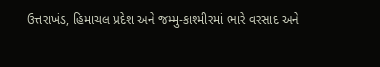ઉત્તરાખંડ, હિમાચલ પ્રદેશ અને જમ્મુ-કાશ્મીરમાં ભારે વરસાદ અને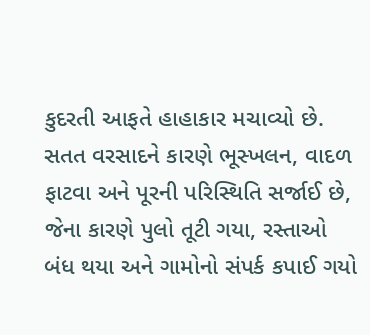કુદરતી આફતે હાહાકાર મચાવ્યો છે. સતત વરસાદને કારણે ભૂસ્ખલન, વાદળ ફાટવા અને પૂરની પરિસ્થિતિ સર્જાઈ છે, જેના કારણે પુલો તૂટી ગયા, રસ્તાઓ બંધ થયા અને ગામોનો સંપર્ક કપાઈ ગયો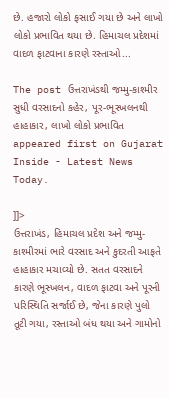છે. હજારો લોકો ફસાઈ ગયા છે અને લાખો લોકો પ્રભાવિત થયા છે. હિમાચલ પ્રદેશમાં વાદળ ફાટવાના કારણે રસ્તાઓ...

The post ઉત્તરાખંડથી જમ્મુ-કાશ્મીર સુધી વરસાદનો કહેર, પૂર-ભૂસ્ખલનથી હાહાકાર, લાખો લોકો પ્રભાવિત appeared first on Gujarat Inside - Latest News Today.

]]>
ઉત્તરાખંડ, હિમાચલ પ્રદેશ અને જમ્મુ-કાશ્મીરમાં ભારે વરસાદ અને કુદરતી આફતે હાહાકાર મચાવ્યો છે. સતત વરસાદને કારણે ભૂસ્ખલન, વાદળ ફાટવા અને પૂરની પરિસ્થિતિ સર્જાઈ છે, જેના કારણે પુલો તૂટી ગયા, રસ્તાઓ બંધ થયા અને ગામોનો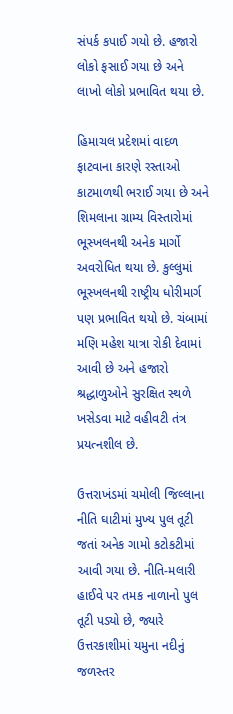સંપર્ક કપાઈ ગયો છે. હજારો લોકો ફસાઈ ગયા છે અને લાખો લોકો પ્રભાવિત થયા છે.

હિમાચલ પ્રદેશમાં વાદળ ફાટવાના કારણે રસ્તાઓ કાટમાળથી ભરાઈ ગયા છે અને શિમલાના ગ્રામ્ય વિસ્તારોમાં ભૂસ્ખલનથી અનેક માર્ગો અવરોધિત થયા છે. કુલ્લુમાં ભૂસ્ખલનથી રાષ્ટ્રીય ધોરીમાર્ગ પણ પ્રભાવિત થયો છે. ચંબામાં મણિ મહેશ યાત્રા રોકી દેવામાં આવી છે અને હજારો શ્રદ્ધાળુઓને સુરક્ષિત સ્થળે ખસેડવા માટે વહીવટી તંત્ર પ્રયત્નશીલ છે.

ઉત્તરાખંડમાં ચમોલી જિલ્લાના નીતિ ઘાટીમાં મુખ્ય પુલ તૂટી જતાં અનેક ગામો કટોકટીમાં આવી ગયા છે. નીતિ-મલારી હાઈવે પર તમક નાળાનો પુલ તૂટી પડ્યો છે, જ્યારે ઉત્તરકાશીમાં યમુના નદીનું જળસ્તર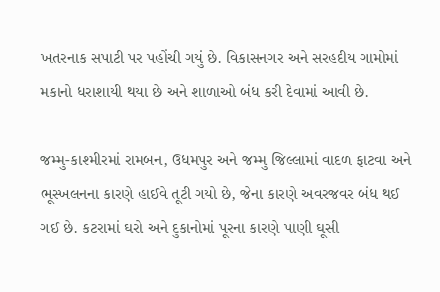ખતરનાક સપાટી પર પહોંચી ગયું છે. વિકાસનગર અને સરહદીય ગામોમાં મકાનો ધરાશાયી થયા છે અને શાળાઓ બંધ કરી દેવામાં આવી છે.

જમ્મુ-કાશ્મીરમાં રામબન, ઉધમપુર અને જમ્મુ જિલ્લામાં વાદળ ફાટવા અને ભૂસ્ખલનના કારણે હાઈવે તૂટી ગયો છે, જેના કારણે અવરજવર બંધ થઈ ગઈ છે. કટરામાં ઘરો અને દુકાનોમાં પૂરના કારણે પાણી ઘૂસી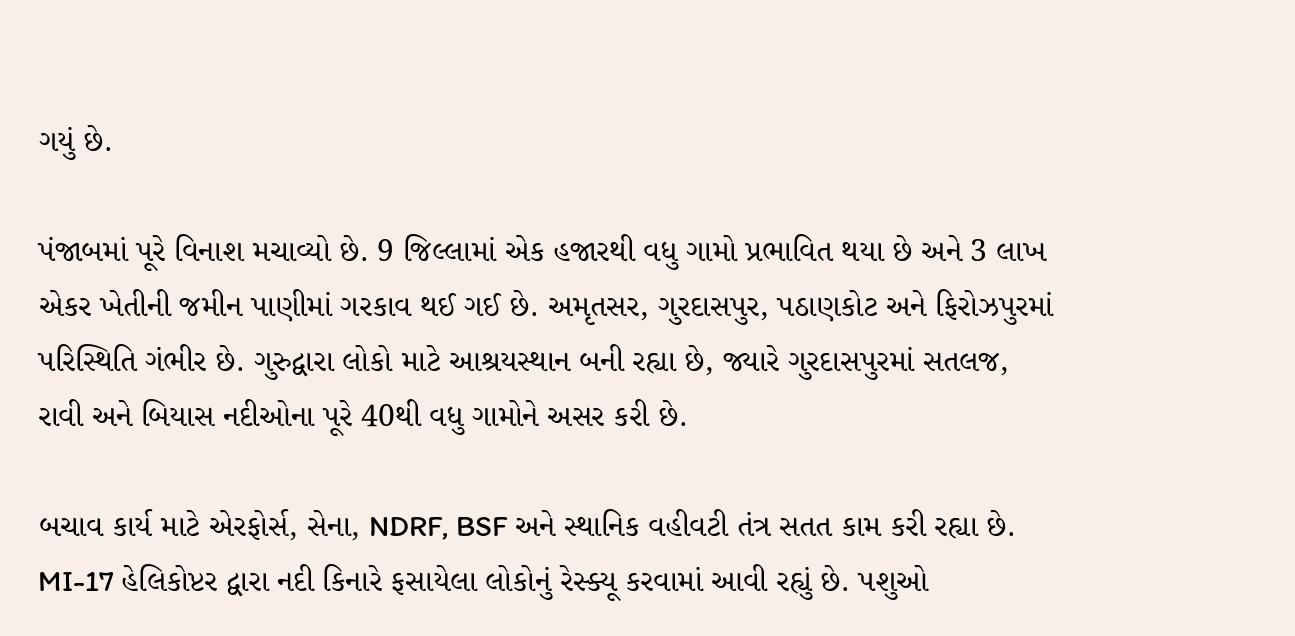ગયું છે.

પંજાબમાં પૂરે વિનાશ મચાવ્યો છે. 9 જિલ્લામાં એક હજારથી વધુ ગામો પ્રભાવિત થયા છે અને 3 લાખ એકર ખેતીની જમીન પાણીમાં ગરકાવ થઈ ગઈ છે. અમૃતસર, ગુરદાસપુર, પઠાણકોટ અને ફિરોઝપુરમાં પરિસ્થિતિ ગંભીર છે. ગુરુદ્વારા લોકો માટે આશ્રયસ્થાન બની રહ્યા છે, જ્યારે ગુરદાસપુરમાં સતલજ, રાવી અને બિયાસ નદીઓના પૂરે 40થી વધુ ગામોને અસર કરી છે.

બચાવ કાર્ય માટે એરફોર્સ, સેના, NDRF, BSF અને સ્થાનિક વહીવટી તંત્ર સતત કામ કરી રહ્યા છે. MI-17 હેલિકોપ્ટર દ્વારા નદી કિનારે ફસાયેલા લોકોનું રેસ્ક્યૂ કરવામાં આવી રહ્યું છે. પશુઓ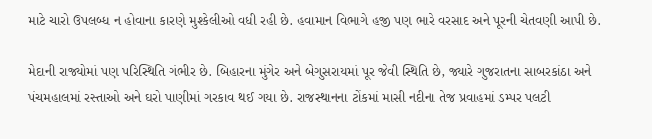માટે ચારો ઉપલબ્ધ ન હોવાના કારણે મુશ્કેલીઓ વધી રહી છે. હવામાન વિભાગે હજી પણ ભારે વરસાદ અને પૂરની ચેતવણી આપી છે.

મેદાની રાજ્યોમાં પણ પરિસ્થિતિ ગંભીર છે. બિહારના મુંગેર અને બેગુસરાયમાં પૂર જેવી સ્થિતિ છે, જ્યારે ગુજરાતના સાબરકાંઠા અને પંચમહાલમાં રસ્તાઓ અને ઘરો પાણીમાં ગરકાવ થઈ ગયા છે. રાજસ્થાનના ટોંકમાં માસી નદીના તેજ પ્રવાહમાં ડમ્પર પલટી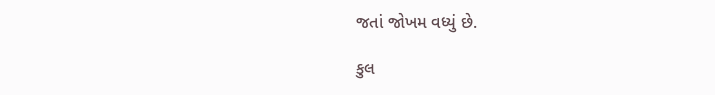જતાં જોખમ વધ્યું છે.

કુલ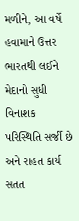મળીને, આ વર્ષે હવામાને ઉત્તર ભારતથી લઈને મેદાનો સુધી વિનાશક પરિસ્થિતિ સર્જી છે અને રાહત કાર્ય સતત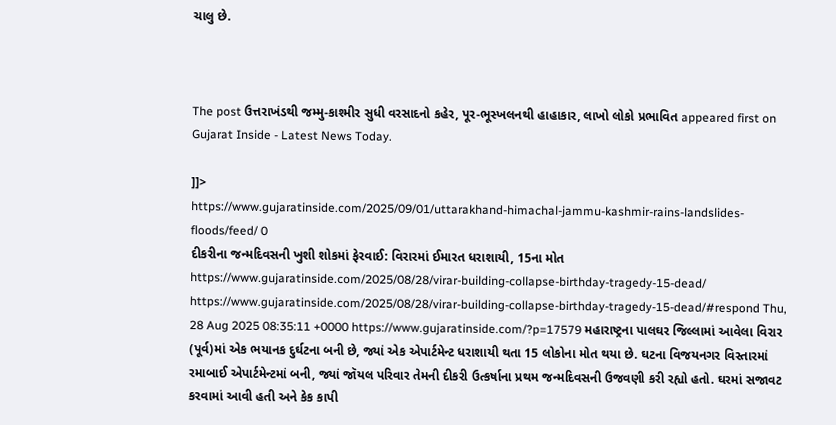ચાલુ છે.



The post ઉત્તરાખંડથી જમ્મુ-કાશ્મીર સુધી વરસાદનો કહેર, પૂર-ભૂસ્ખલનથી હાહાકાર, લાખો લોકો પ્રભાવિત appeared first on Gujarat Inside - Latest News Today.

]]>
https://www.gujaratinside.com/2025/09/01/uttarakhand-himachal-jammu-kashmir-rains-landslides-floods/feed/ 0
દીકરીના જન્મદિવસની ખુશી શોકમાં ફેરવાઈ: વિરારમાં ઈમારત ધરાશાયી, 15ના મોત https://www.gujaratinside.com/2025/08/28/virar-building-collapse-birthday-tragedy-15-dead/ https://www.gujaratinside.com/2025/08/28/virar-building-collapse-birthday-tragedy-15-dead/#respond Thu, 28 Aug 2025 08:35:11 +0000 https://www.gujaratinside.com/?p=17579 મહારાષ્ટ્રના પાલઘર જિલ્લામાં આવેલા વિરાર (પૂર્વ)માં એક ભયાનક દુર્ઘટના બની છે, જ્યાં એક એપાર્ટમેન્ટ ધરાશાયી થતા 15 લોકોના મોત થયા છે. ઘટના વિજયનગર વિસ્તારમાં રમાબાઈ એપાર્ટમેન્ટમાં બની, જ્યાં જૉયલ પરિવાર તેમની દીકરી ઉત્કર્ષાના પ્રથમ જન્મદિવસની ઉજવણી કરી રહ્યો હતો. ઘરમાં સજાવટ કરવામાં આવી હતી અને કેક કાપી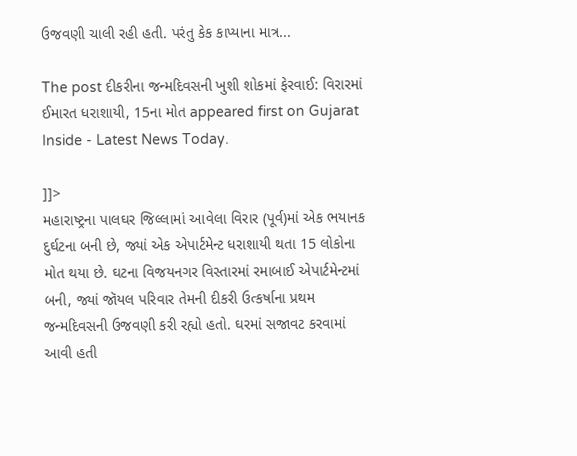ઉજવણી ચાલી રહી હતી. પરંતુ કેક કાપ્યાના માત્ર...

The post દીકરીના જન્મદિવસની ખુશી શોકમાં ફેરવાઈ: વિરારમાં ઈમારત ધરાશાયી, 15ના મોત appeared first on Gujarat Inside - Latest News Today.

]]>
મહારાષ્ટ્રના પાલઘર જિલ્લામાં આવેલા વિરાર (પૂર્વ)માં એક ભયાનક દુર્ઘટના બની છે, જ્યાં એક એપાર્ટમેન્ટ ધરાશાયી થતા 15 લોકોના મોત થયા છે. ઘટના વિજયનગર વિસ્તારમાં રમાબાઈ એપાર્ટમેન્ટમાં બની, જ્યાં જૉયલ પરિવાર તેમની દીકરી ઉત્કર્ષાના પ્રથમ જન્મદિવસની ઉજવણી કરી રહ્યો હતો. ઘરમાં સજાવટ કરવામાં આવી હતી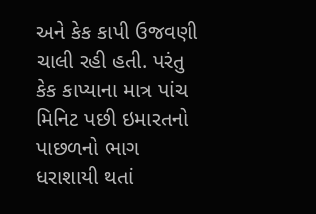અને કેક કાપી ઉજવણી ચાલી રહી હતી. પરંતુ કેક કાપ્યાના માત્ર પાંચ મિનિટ પછી ઇમારતનો પાછળનો ભાગ ધરાશાયી થતાં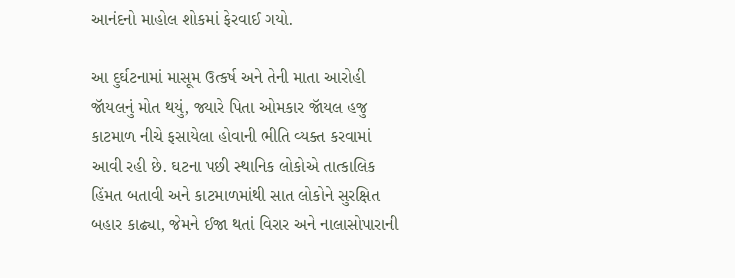આનંદનો માહોલ શોકમાં ફેરવાઈ ગયો.

આ દુર્ઘટનામાં માસૂમ ઉત્કર્ષ અને તેની માતા આરોહી જૉયલનું મોત થયું, જ્યારે પિતા ઓમકાર જૉયલ હજુ કાટમાળ નીચે ફસાયેલા હોવાની ભીતિ વ્યક્ત કરવામાં આવી રહી છે. ઘટના પછી સ્થાનિક લોકોએ તાત્કાલિક હિંમત બતાવી અને કાટમાળમાંથી સાત લોકોને સુરક્ષિત બહાર કાઢ્યા, જેમને ઈજા થતાં વિરાર અને નાલાસોપારાની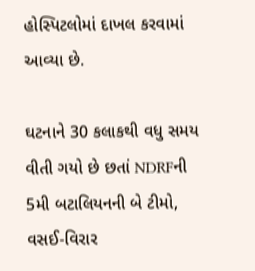હોસ્પિટલોમાં દાખલ કરવામાં આવ્યા છે.

ઘટનાને 30 કલાકથી વધુ સમય વીતી ગયો છે છતાં NDRFની 5મી બટાલિયનની બે ટીમો, વસઈ-વિરાર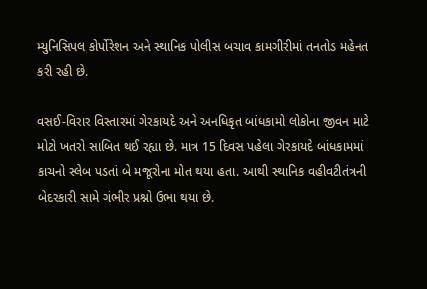મ્યુનિસિપલ કોર્પોરેશન અને સ્થાનિક પોલીસ બચાવ કામગીરીમાં તનતોડ મહેનત કરી રહી છે.

વસઈ-વિરાર વિસ્તારમાં ગેરકાયદે અને અનધિકૃત બાંધકામો લોકોના જીવન માટે મોટો ખતરો સાબિત થઈ રહ્યા છે. માત્ર 15 દિવસ પહેલા ગેરકાયદે બાંધકામમાં કાચનો સ્લેબ પડતાં બે મજૂરોના મોત થયા હતા. આથી સ્થાનિક વહીવટીતંત્રની બેદરકારી સામે ગંભીર પ્રશ્નો ઉભા થયા છે.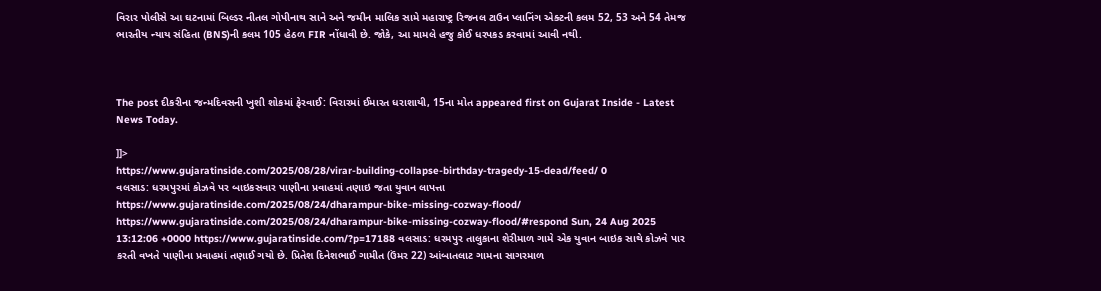વિરાર પોલીસે આ ઘટનામાં બિલ્ડર નીતલ ગોપીનાથ સાને અને જમીન માલિક સામે મહારાષ્ટ્ર રિજનલ ટાઉન પ્લાનિંગ એક્ટની કલમ 52, 53 અને 54 તેમજ ભારતીય ન્યાય સંહિતા (BNS)ની કલમ 105 હેઠળ FIR નોંધાવી છે. જોકે, આ મામલે હજુ કોઈ ધરપકડ કરવામાં આવી નથી.



The post દીકરીના જન્મદિવસની ખુશી શોકમાં ફેરવાઈ: વિરારમાં ઈમારત ધરાશાયી, 15ના મોત appeared first on Gujarat Inside - Latest News Today.

]]>
https://www.gujaratinside.com/2025/08/28/virar-building-collapse-birthday-tragedy-15-dead/feed/ 0
વલસાડ: ધરમપુરમાં કોઝવે પર બાઇકસવાર પાણીના પ્રવાહમાં તણાઇ જતા યુવાન લાપત્તા https://www.gujaratinside.com/2025/08/24/dharampur-bike-missing-cozway-flood/ https://www.gujaratinside.com/2025/08/24/dharampur-bike-missing-cozway-flood/#respond Sun, 24 Aug 2025 13:12:06 +0000 https://www.gujaratinside.com/?p=17188 વલસાડ: ધરમપુર તાલુકાના શેરીમાળ ગામે એક યુવાન બાઇક સાથે કોઝવે પાર કરતી વખતે પાણીના પ્રવાહમાં તણાઈ ગયો છે. પ્રિતેશ દિનેશભાઈ ગામીત (ઉંમર 22) આંબાતલાટ ગામના સાગરમાળ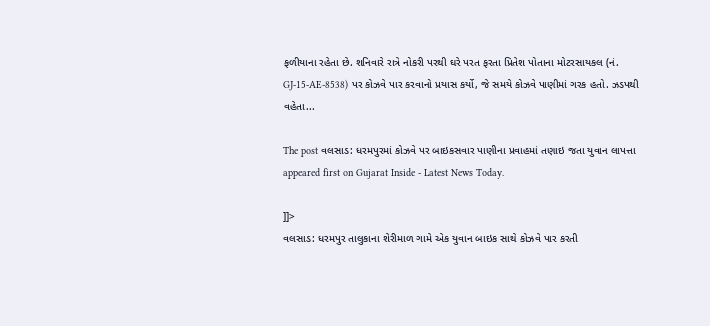ફળીયાના રહેતા છે. શનિવારે રાત્રે નોકરી પરથી ઘરે પરત ફરતા પ્રિતેશ પોતાના મોટરસાયકલ (નં. GJ-15-AE-8538) પર કોઝવે પાર કરવાનો પ્રયાસ કર્યો, જે સમયે કોઝવે પાણીમાં ગરક હતો. ઝડપથી વહેતા...

The post વલસાડ: ધરમપુરમાં કોઝવે પર બાઇકસવાર પાણીના પ્રવાહમાં તણાઇ જતા યુવાન લાપત્તા appeared first on Gujarat Inside - Latest News Today.

]]>
વલસાડ: ધરમપુર તાલુકાના શેરીમાળ ગામે એક યુવાન બાઇક સાથે કોઝવે પાર કરતી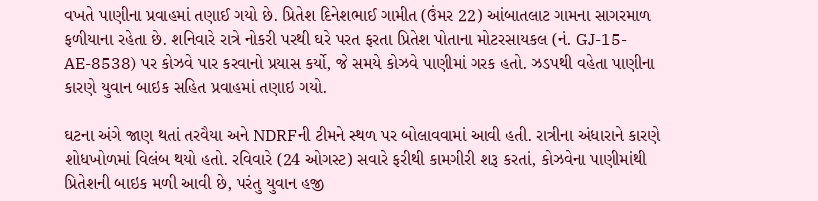વખતે પાણીના પ્રવાહમાં તણાઈ ગયો છે. પ્રિતેશ દિનેશભાઈ ગામીત (ઉંમર 22) આંબાતલાટ ગામના સાગરમાળ ફળીયાના રહેતા છે. શનિવારે રાત્રે નોકરી પરથી ઘરે પરત ફરતા પ્રિતેશ પોતાના મોટરસાયકલ (નં. GJ-15-AE-8538) પર કોઝવે પાર કરવાનો પ્રયાસ કર્યો, જે સમયે કોઝવે પાણીમાં ગરક હતો. ઝડપથી વહેતા પાણીના કારણે યુવાન બાઇક સહિત પ્રવાહમાં તણાઇ ગયો.

ઘટના અંગે જાણ થતાં તરવૈયા અને NDRFની ટીમને સ્થળ પર બોલાવવામાં આવી હતી. રાત્રીના અંધારાને કારણે શોધખોળમાં વિલંબ થયો હતો. રવિવારે (24 ઓગસ્ટ) સવારે ફરીથી કામગીરી શરૂ કરતાં, કોઝવેના પાણીમાંથી પ્રિતેશની બાઇક મળી આવી છે, પરંતુ યુવાન હજી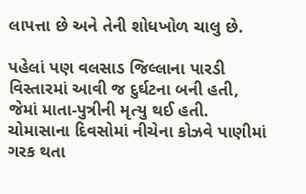લાપત્તા છે અને તેની શોધખોળ ચાલુ છે.

પહેલાં પણ વલસાડ જિલ્લાના પારડી વિસ્તારમાં આવી જ દુર્ઘટના બની હતી, જેમાં માતા-પુત્રીની મૃત્યુ થઈ હતી. ચોમાસાના દિવસોમાં નીચેના કોઝવે પાણીમાં ગરક થતા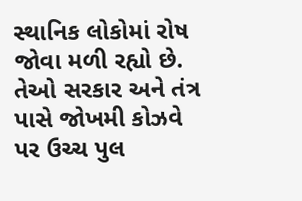સ્થાનિક લોકોમાં રોષ જોવા મળી રહ્યો છે. તેઓ સરકાર અને તંત્ર પાસે જોખમી કોઝવે પર ઉચ્ચ પુલ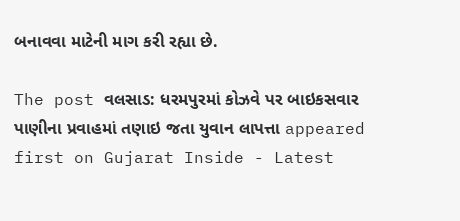બનાવવા માટેની માગ કરી રહ્યા છે.

The post વલસાડ: ધરમપુરમાં કોઝવે પર બાઇકસવાર પાણીના પ્રવાહમાં તણાઇ જતા યુવાન લાપત્તા appeared first on Gujarat Inside - Latest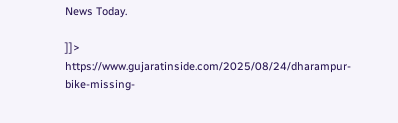News Today.

]]>
https://www.gujaratinside.com/2025/08/24/dharampur-bike-missing-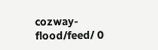cozway-flood/feed/ 0